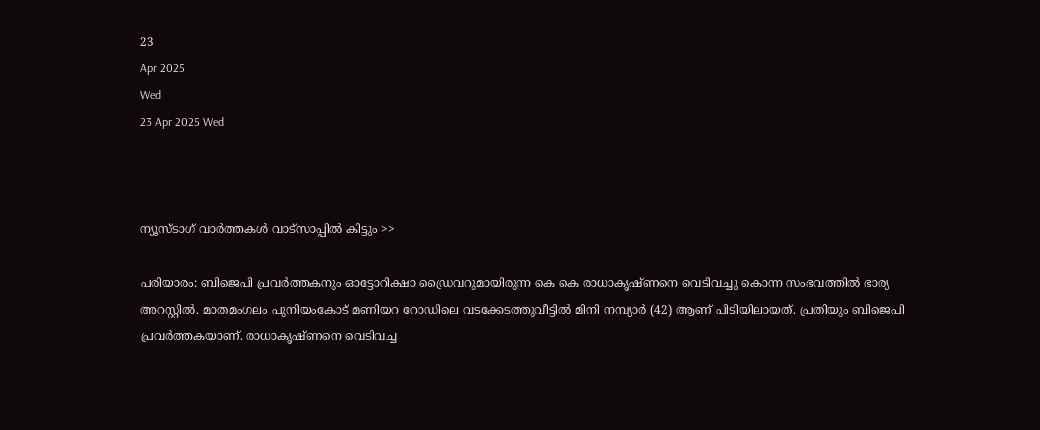23
Apr 2025
Wed
23 Apr 2025 Wed



ന്യൂസ്ടാഗ് വാര്‍ത്തകള്‍ വാട്‌സാപ്പില്‍ കിട്ടും >>

പരിയാരം: ബിജെപി പ്രവര്‍ത്തകനും ഓട്ടോറിക്ഷാ ഡ്രൈവറുമായിരുന്ന കെ കെ രാധാകൃഷ്ണനെ വെടിവച്ചു കൊന്ന സംഭവത്തില്‍ ഭാര്യ അറസ്റ്റിൽ. മാതമംഗലം പുനിയംകോട് മണിയറ റോഡിലെ വടക്കേടത്തുവീട്ടില്‍ മിനി നമ്പ്യാർ (42) ആണ് പിടിയിലായത്. പ്രതിയും ബിജെപി പ്രവര്‍ത്തകയാണ്. രാധാകൃഷ്ണനെ വെടിവച്ച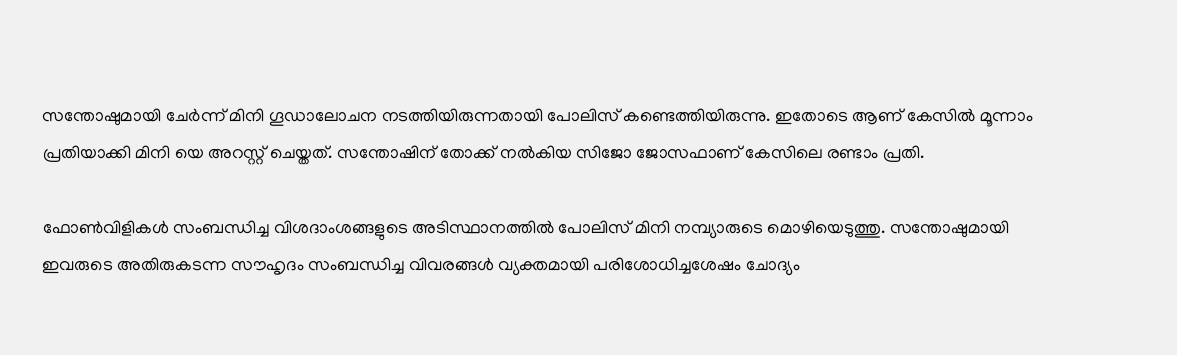സന്തോഷുമായി ചേര്‍ന്ന് മിനി ഗൂഡാലോചന നടത്തിയിരുന്നതായി പോലിസ് കണ്ടെത്തിയിരുന്നു. ഇതോടെ ആണ് കേസില്‍ മൂന്നാം പ്രതിയാക്കി മിനി യെ അറസ്റ്റ് ചെയ്തത്. സന്തോഷിന് തോക്ക് നല്‍കിയ സിജോ ജോസഫാണ് കേസിലെ രണ്ടാം പ്രതി.

ഫോണ്‍വിളികള്‍ സംബന്ധിച്ച വിശദാംശങ്ങളുടെ അടിസ്ഥാനത്തില്‍ പോലിസ് മിനി നമ്പ്യാരുടെ മൊഴിയെടുത്തു. സന്തോഷുമായി ഇവരുടെ അതിരുകടന്ന സൗഹൃദം സംബന്ധിച്ച വിവരങ്ങള്‍ വ്യക്തമായി പരിശോധിച്ചശേഷം ചോദ്യം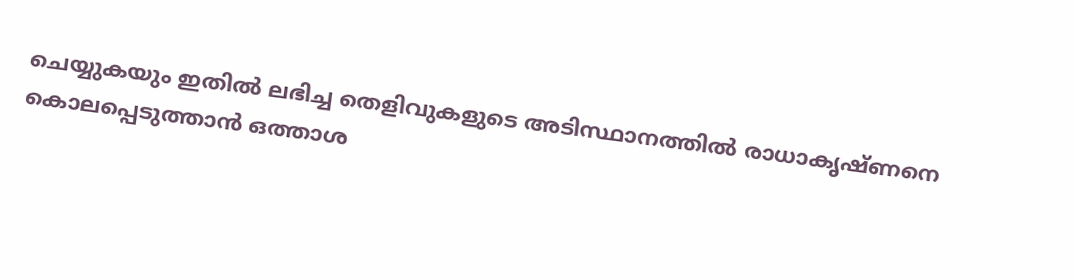ചെയ്യുകയും ഇതില്‍ ലഭിച്ച തെളിവുകളുടെ അടിസ്ഥാനത്തില്‍ രാധാകൃഷ്ണനെ കൊലപ്പെടുത്താന്‍ ഒത്താശ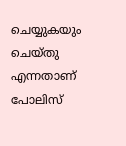ചെയ്യുകയും ചെയ്തു എന്നതാണ് പോലിസ്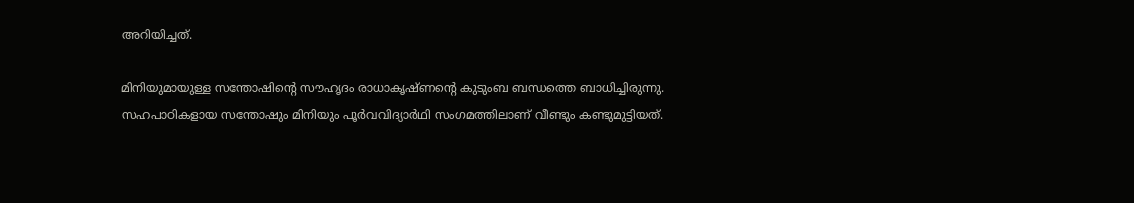അറിയിച്ചത്.

മിനിയുമായുള്ള സന്തോഷിന്റെ സൗഹൃദം രാധാകൃഷ്ണന്റെ കുടുംബ ബന്ധത്തെ ബാധിച്ചിരുന്നു. സഹപാഠികളായ സന്തോഷും മിനിയും പൂര്‍വവിദ്യാര്‍ഥി സംഗമത്തിലാണ് വീണ്ടും കണ്ടുമുട്ടിയത്.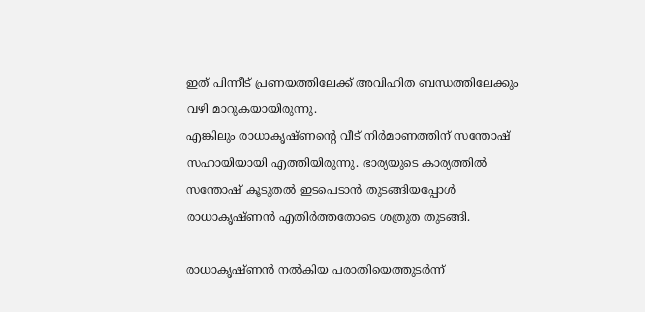ഇത് പിന്നീട് പ്രണയത്തിലേക്ക് അവിഹിത ബന്ധത്തിലേക്കും വഴി മാറുകയായിരുന്നു.
എങ്കിലും രാധാകൃഷ്ണന്റെ വീട് നിര്‍മാണത്തിന് സന്തോഷ് സഹായിയായി എത്തിയിരുന്നു. ഭാര്യയുടെ കാര്യത്തില്‍ സന്തോഷ് കൂടുതല്‍ ഇടപെടാന്‍ തുടങ്ങിയപ്പോള്‍ രാധാകൃഷ്ണന്‍ എതിര്‍ത്തതോടെ ശത്രുത തുടങ്ങി.

രാധാകൃഷ്ണന്‍ നല്‍കിയ പരാതിയെത്തുടര്‍ന്ന്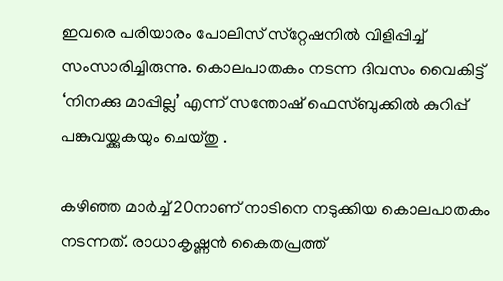ഇവരെ പരിയാരം പോലിസ് സ്‌റ്റേഷനില്‍ വിളിപ്പിച്ച് സംസാരിച്ചിരുന്നു. കൊലപാതകം നടന്ന ദിവസം വൈകിട്ട് ‘നിനക്കു മാപ്പില്ല’ എന്ന് സന്തോഷ് ഫെസ്ബുക്കിൽ കുറിപ്പ് പങ്കുവയ്ക്കുകയും ചെയ്തു .

കഴിഞ്ഞ മാര്‍ച്ച് 20നാണ് നാടിനെ നടുക്കിയ കൊലപാതകം നടന്നത്. രാധാകൃഷ്ണന്‍ കൈതപ്രത്ത്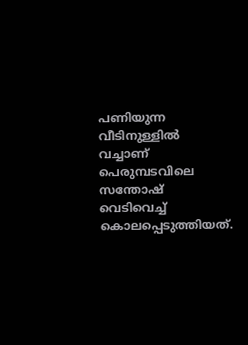പണിയുന്ന വീടിനുള്ളില്‍ വച്ചാണ് പെരുമ്പടവിലെ  സന്തോഷ് വെടിവെച്ച് കൊലപ്പെടുത്തിയത്.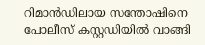റിമാന്‍ഡിലായ സന്തോഷിനെ പോലീസ് കസ്റ്റഡിയില്‍ വാങ്ങി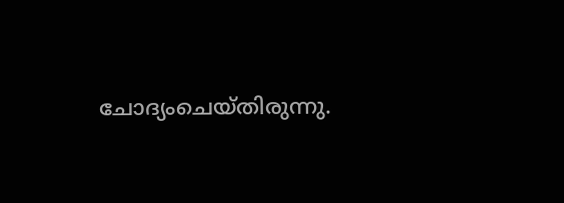ചോദ്യംചെയ്തിരുന്നു.